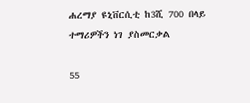ሐረማያ ዩኒቨርሲቲ ከ3ሺ 700 በላይ ተማሪዎችን ነገ ያስመርቃል

55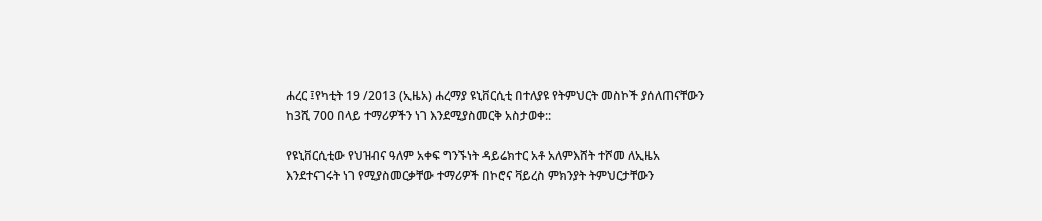ሐረር ፤የካቲት 19 /2013 (ኢዜአ) ሐረማያ ዩኒቨርሲቲ በተለያዩ የትምህርት መስኮች ያሰለጠናቸውን ከ3ሺ 700 በላይ ተማሪዎችን ነገ እንደሚያስመርቅ አስታወቀ::

የዩኒቨርሲቲው የህዝብና ዓለም አቀፍ ግንኙነት ዳይሬክተር አቶ አለምእሸት ተሾመ ለኢዜአ እንደተናገሩት ነገ የሚያስመርቃቸው ተማሪዎች በኮሮና ቫይረስ ምክንያት ትምህርታቸውን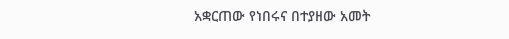አቋርጠው የነበሩና በተያዘው አመት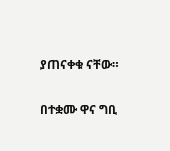ያጠናቀቁ ናቸው።

በተቋሙ ዋና ግቢ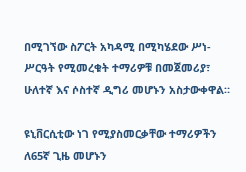በሚገኘው ስፖርት አካዳሚ በሚካሄደው ሥነ- ሥርዓት የሚመረቁት ተማሪዎቹ በመጀመሪያ፣ ሁለተኛ እና ሶስተኛ ዲግሪ መሆኑን አስታውቀዋል።

ዩኒቨርሲቲው ነገ የሚያስመርቃቸው ተማሪዎችን ለ65ኛ ጊዜ መሆኑን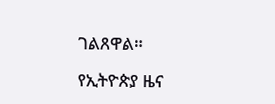ገልጸዋል።

የኢትዮጵያ ዜና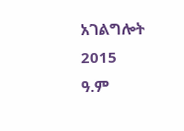አገልግሎት
2015
ዓ.ም